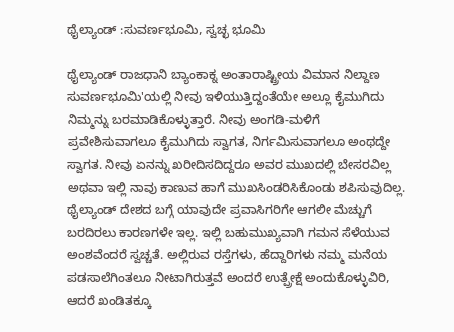ಥೈಲ್ಯಾಂಡ್ :ಸುವರ್ಣಭೂಮಿ, ಸ್ವಚ್ಛ ಭೂಮಿ

ಥೈಲ್ಯಾಂಡ್ ರಾಜಧಾನಿ ಬ್ಯಾಂಕಾಕ್ನ ಅಂತಾರಾಷ್ಟ್ರೀಯ ವಿಮಾನ ನಿಲ್ದಾಣ ಸುವರ್ಣಭೂಮಿ'ಯಲ್ಲಿ ನೀವು ಇಳಿಯುತ್ತಿದ್ದಂತೆಯೇ ಅಲ್ಲೂ ಕೈಮುಗಿದು ನಿಮ್ಮನ್ನು ಬರಮಾಡಿಕೊಳ್ಳುತ್ತಾರೆ. ನೀವು ಅಂಗಡಿ-ಮಳಿಗೆ ಪ್ರವೇಶಿಸುವಾಗಲೂ ಕೈಮುಗಿದು ಸ್ವಾಗತ, ನಿರ್ಗಮಿಸುವಾಗಲೂ ಅಂಥದ್ದೇ ಸ್ವಾಗತ. ನೀವು ಏನನ್ನು ಖರೀದಿಸದಿದ್ದರೂ ಅವರ ಮುಖದಲ್ಲಿ ಬೇಸರವಿಲ್ಲ ಅಥವಾ ಇಲ್ಲಿ ನಾವು ಕಾಣುವ ಹಾಗೆ ಮುಖಸಿಂಡರಿಸಿಕೊಂಡು ಶಪಿಸುವುದಿಲ್ಲ.
ಥೈಲ್ಯಾಂಡ್ ದೇಶದ ಬಗ್ಗೆ ಯಾವುದೇ ಪ್ರವಾಸಿಗರಿಗೇ ಆಗಲೀ ಮೆಚ್ಚುಗೆ ಬರದಿರಲು ಕಾರಣಗಳೇ ಇಲ್ಲ. ಇಲ್ಲಿ ಬಹುಮುಖ್ಯವಾಗಿ ಗಮನ ಸೆಳೆಯುವ ಅಂಶವೆಂದರೆ ಸ್ವಚ್ಚತೆ. ಅಲ್ಲಿರುವ ರಸ್ತೆಗಳು, ಹೆದ್ದಾರಿಗಳು ನಮ್ಮ ಮನೆಯ ಪಡಸಾಲೆಗಿಂತಲೂ ನೀಟಾಗಿರುತ್ತವೆ ಅಂದರೆ ಉತ್ಪ್ರೇಕ್ಷೆ ಅಂದುಕೊಳ್ಳುವಿರಿ, ಆದರೆ ಖಂಡಿತಕ್ಕೂ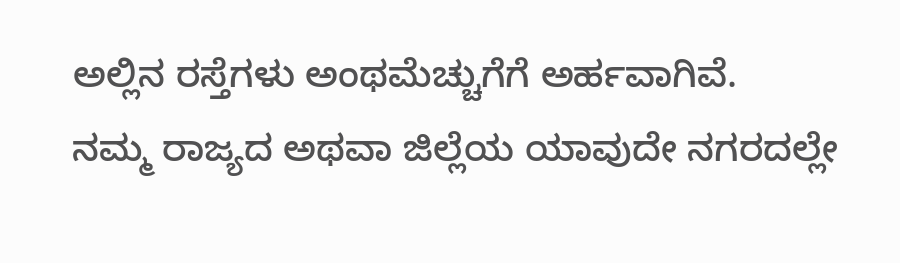ಅಲ್ಲಿನ ರಸ್ತೆಗಳು ಅಂಥಮೆಚ್ಚುಗೆಗೆ ಅರ್ಹವಾಗಿವೆ.
ನಮ್ಮ ರಾಜ್ಯದ ಅಥವಾ ಜಿಲ್ಲೆಯ ಯಾವುದೇ ನಗರದಲ್ಲೇ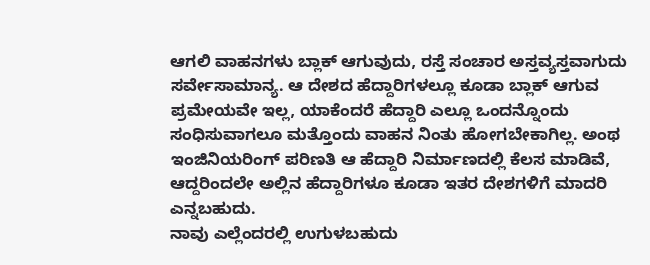ಆಗಲಿ ವಾಹನಗಳು ಬ್ಲಾಕ್ ಆಗುವುದು, ರಸ್ತೆ ಸಂಚಾರ ಅಸ್ತವ್ಯಸ್ತವಾಗುದು ಸರ್ವೇಸಾಮಾನ್ಯ. ಆ ದೇಶದ ಹೆದ್ದಾರಿಗಳಲ್ಲೂ ಕೂಡಾ ಬ್ಲಾಕ್ ಆಗುವ ಪ್ರಮೇಯವೇ ಇಲ್ಲ, ಯಾಕೆಂದರೆ ಹೆದ್ದಾರಿ ಎಲ್ಲೂ ಒಂದನ್ನೊಂದು ಸಂಧಿಸುವಾಗಲೂ ಮತ್ತೊಂದು ವಾಹನ ನಿಂತು ಹೋಗಬೇಕಾಗಿಲ್ಲ. ಅಂಥ ಇಂಜಿನಿಯರಿಂಗ್ ಪರಿಣತಿ ಆ ಹೆದ್ದಾರಿ ನಿರ್ಮಾಣದಲ್ಲಿ ಕೆಲಸ ಮಾಡಿವೆ, ಆದ್ದರಿಂದಲೇ ಅಲ್ಲಿನ ಹೆದ್ದಾರಿಗಳೂ ಕೂಡಾ ಇತರ ದೇಶಗಳಿಗೆ ಮಾದರಿ ಎನ್ನಬಹುದು.
ನಾವು ಎಲ್ಲೆಂದರಲ್ಲಿ ಉಗುಳಬಹುದು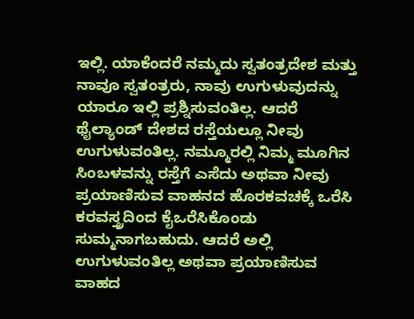ಇಲ್ಲಿ. ಯಾಕೆಂದರೆ ನಮ್ಮದು ಸ್ವತಂತ್ರದೇಶ ಮತ್ತು ನಾವೂ ಸ್ವತಂತ್ರರು, ನಾವು ಉಗುಳುವುದನ್ನು ಯಾರೂ ಇಲ್ಲಿ ಪ್ರಶ್ನಿಸುವಂತಿಲ್ಲ. ಆದರೆ ಥೈಲ್ಯಾಂಡ್ ದೇಶದ ರಸ್ತೆಯಲ್ಲೂ ನೀವು ಉಗುಳುವಂತಿಲ್ಲ. ನಮ್ಮೂರಲ್ಲಿ ನಿಮ್ಮ ಮೂಗಿನ ಸಿಂಬಳವನ್ನು ರಸ್ತೆಗೆ ಎಸೆದು ಅಥವಾ ನೀವು ಪ್ರಯಾಣಿಸುವ ವಾಹನದ ಹೊರಕವಚಕ್ಕೆ ಒರೆಸಿ ಕರವಸ್ತ್ರದಿಂದ ಕೈಒರೆಸಿಕೊಂಡು ಸುಮ್ಮನಾಗಬಹುದು. ಆದರೆ ಅಲ್ಲಿ ಉಗುಳುವಂತಿಲ್ಲ ಅಥವಾ ಪ್ರಯಾಣಿಸುವ ವಾಹದ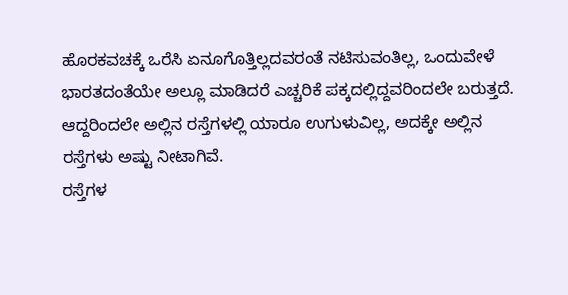ಹೊರಕವಚಕ್ಕೆ ಒರೆಸಿ ಏನೂಗೊತ್ತಿಲ್ಲದವರಂತೆ ನಟಿಸುವಂತಿಲ್ಲ, ಒಂದುವೇಳೆ ಭಾರತದಂತೆಯೇ ಅಲ್ಲೂ ಮಾಡಿದರೆ ಎಚ್ಚರಿಕೆ ಪಕ್ಕದಲ್ಲಿದ್ದವರಿಂದಲೇ ಬರುತ್ತದೆ. ಆದ್ದರಿಂದಲೇ ಅಲ್ಲಿನ ರಸ್ತೆಗಳಲ್ಲಿ ಯಾರೂ ಉಗುಳುವಿಲ್ಲ, ಅದಕ್ಕೇ ಅಲ್ಲಿನ ರಸ್ತೆಗಳು ಅಷ್ಟು ನೀಟಾಗಿವೆ.
ರಸ್ತೆಗಳ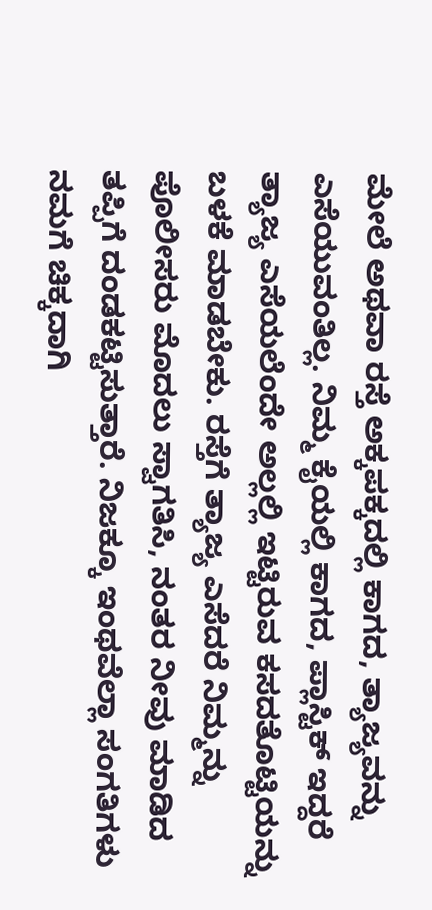ಮೇಲೆ ಅಥವಾ ರಸ್ತೆ ಅಕ್ಕಪಕ್ಕದಲ್ಲಿ ಕಾಗದ, ತ್ಯಾಜ್ಯವನ್ನು ಎಸೆಯುವಂತಿಲ್ಲ. ನಿಮ್ಮ ಕೈಯಲ್ಲಿ ಕಾಗದ, ಪ್ಲಾಸ್ಟಿಕ್ ಇದ್ದರೆ ತ್ಯಾಜ್ಯ ಎಸೆಯಲೆಂದೇ ಅಲ್ಲಲ್ಲಿ ಇಟ್ಟಿರುವ ಕಸದತೊಟ್ಟಿಯನ್ನು ಬಳಕೆ ಮಾಡಬೇಕು. ರಸ್ತೆಗೆ ತ್ಯಾಜ್ಯ ಎಸೆದರೆ ನಿಮ್ಮನ್ನು ಪೊಲೀಸರು ಮೊದಲು ಸ್ವಾಗತಿಸಿ, ನಂತರ ನೀವು ಮಾಡಿದ ತಪ್ಪಿಗೆ ದಂಡಕಟ್ಟಿಸುತ್ತಾರೆ. ನಿಜಕ್ಕೂ ಇಂಥವೆಲ್ಲಾ ಸಂಗತಿಗಳು ನಮಗೆ ಚಿಕ್ಕದಾಗಿ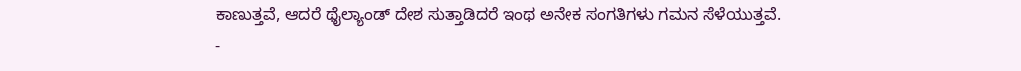ಕಾಣುತ್ತವೆ, ಆದರೆ ಥೈಲ್ಯಾಂಡ್ ದೇಶ ಸುತ್ತಾಡಿದರೆ ಇಂಥ ಅನೇಕ ಸಂಗತಿಗಳು ಗಮನ ಸೆಳೆಯುತ್ತವೆ.
-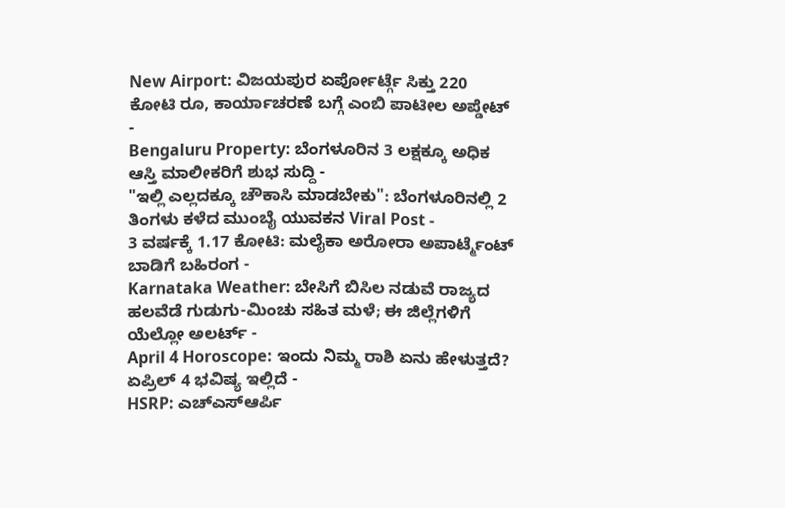New Airport: ವಿಜಯಪುರ ಏರ್ಪೋರ್ಟ್ಗೆ ಸಿಕ್ತು 220 ಕೋಟಿ ರೂ, ಕಾರ್ಯಾಚರಣೆ ಬಗ್ಗೆ ಎಂಬಿ ಪಾಟೀಲ ಅಪ್ಡೇಟ್ -
Bengaluru Property: ಬೆಂಗಳೂರಿನ 3 ಲಕ್ಷಕ್ಕೂ ಅಧಿಕ ಆಸ್ತಿ ಮಾಲೀಕರಿಗೆ ಶುಭ ಸುದ್ದಿ -
"ಇಲ್ಲಿ ಎಲ್ಲದಕ್ಕೂ ಚೌಕಾಸಿ ಮಾಡಬೇಕು": ಬೆಂಗಳೂರಿನಲ್ಲಿ 2 ತಿಂಗಳು ಕಳೆದ ಮುಂಬೈ ಯುವಕನ Viral Post -
3 ವರ್ಷಕ್ಕೆ 1.17 ಕೋಟಿ: ಮಲೈಕಾ ಅರೋರಾ ಅಪಾರ್ಟ್ಮೆಂಟ್ ಬಾಡಿಗೆ ಬಹಿರಂಗ -
Karnataka Weather: ಬೇಸಿಗೆ ಬಿಸಿಲ ನಡುವೆ ರಾಜ್ಯದ ಹಲವೆಡೆ ಗುಡುಗು-ಮಿಂಚು ಸಹಿತ ಮಳೆ; ಈ ಜಿಲ್ಲೆಗಳಿಗೆ ಯೆಲ್ಲೋ ಅಲರ್ಟ್ -
April 4 Horoscope: ಇಂದು ನಿಮ್ಮ ರಾಶಿ ಏನು ಹೇಳುತ್ತದೆ? ಏಪ್ರಿಲ್ 4 ಭವಿಷ್ಯ ಇಲ್ಲಿದೆ -
HSRP: ಎಚ್ಎಸ್ಆರ್ಪಿ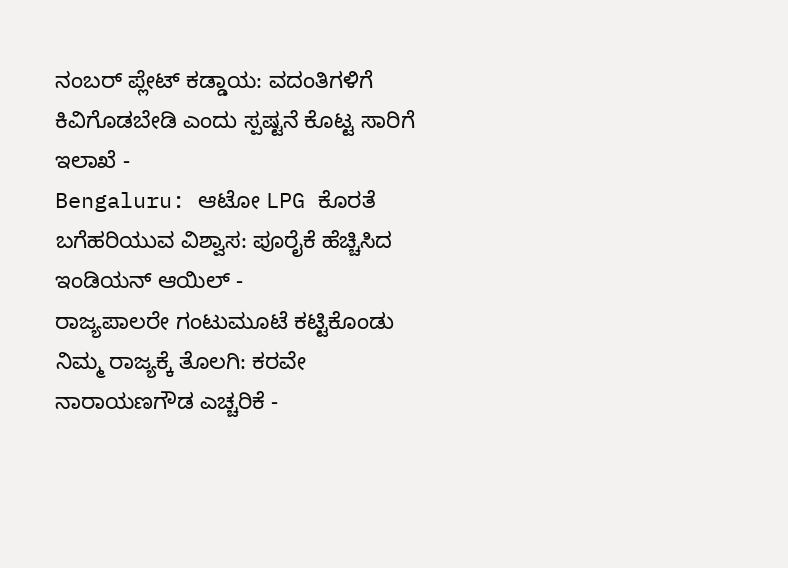ನಂಬರ್ ಪ್ಲೇಟ್ ಕಡ್ಡಾಯ: ವದಂತಿಗಳಿಗೆ ಕಿವಿಗೊಡಬೇಡಿ ಎಂದು ಸ್ಪಷ್ಟನೆ ಕೊಟ್ಟ ಸಾರಿಗೆ ಇಲಾಖೆ -
Bengaluru: ಆಟೋ LPG ಕೊರತೆ ಬಗೆಹರಿಯುವ ವಿಶ್ವಾಸ: ಪೂರೈಕೆ ಹೆಚ್ಚಿಸಿದ ಇಂಡಿಯನ್ ಆಯಿಲ್ -
ರಾಜ್ಯಪಾಲರೇ ಗಂಟುಮೂಟೆ ಕಟ್ಟಿಕೊಂಡು ನಿಮ್ಮ ರಾಜ್ಯಕ್ಕೆ ತೊಲಗಿ: ಕರವೇ ನಾರಾಯಣಗೌಡ ಎಚ್ಚರಿಕೆ -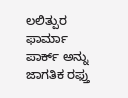ಲಲಿತ್ಪುರ ಫಾರ್ಮಾ ಪಾರ್ಕ್ ಅನ್ನು ಜಾಗತಿಕ ರಫ್ತು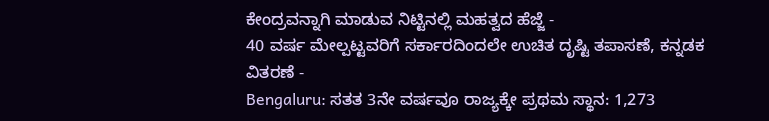ಕೇಂದ್ರವನ್ನಾಗಿ ಮಾಡುವ ನಿಟ್ಟಿನಲ್ಲಿ ಮಹತ್ವದ ಹೆಜ್ಜೆ -
40 ವರ್ಷ ಮೇಲ್ಪಟ್ಟವರಿಗೆ ಸರ್ಕಾರದಿಂದಲೇ ಉಚಿತ ದೃಷ್ಟಿ ತಪಾಸಣೆ, ಕನ್ನಡಕ ವಿತರಣೆ -
Bengaluru: ಸತತ 3ನೇ ವರ್ಷವೂ ರಾಜ್ಯಕ್ಕೇ ಪ್ರಥಮ ಸ್ಥಾನ: 1,273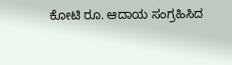ಕೋಟಿ ರೂ. ಆದಾಯ ಸಂಗ್ರಹಿಸಿದ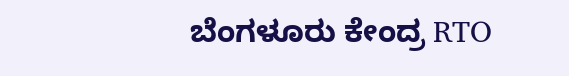ಬೆಂಗಳೂರು ಕೇಂದ್ರ RTO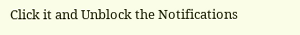Click it and Unblock the Notifications